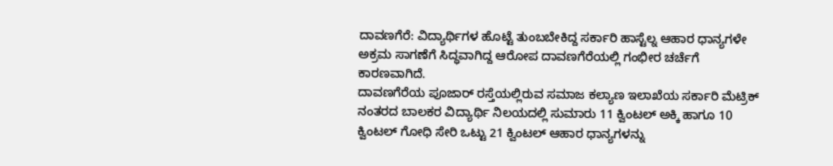ದಾವಣಗೆರೆ: ವಿದ್ಯಾರ್ಥಿಗಳ ಹೊಟ್ಟೆ ತುಂಬಬೇಕಿದ್ದ ಸರ್ಕಾರಿ ಹಾಸ್ಟೆಲ್ನ ಆಹಾರ ಧಾನ್ಯಗಳೇ ಅಕ್ರಮ ಸಾಗಣೆಗೆ ಸಿದ್ಧವಾಗಿದ್ದ ಆರೋಪ ದಾವಣಗೆರೆಯಲ್ಲಿ ಗಂಭೀರ ಚರ್ಚೆಗೆ ಕಾರಣವಾಗಿದೆ.
ದಾವಣಗೆರೆಯ ಪೂಜಾರ್ ರಸ್ತೆಯಲ್ಲಿರುವ ಸಮಾಜ ಕಲ್ಯಾಣ ಇಲಾಖೆಯ ಸರ್ಕಾರಿ ಮೆಟ್ರಿಕ್ ನಂತರದ ಬಾಲಕರ ವಿದ್ಯಾರ್ಥಿ ನಿಲಯದಲ್ಲಿ ಸುಮಾರು 11 ಕ್ವಿಂಟಲ್ ಅಕ್ಕಿ ಹಾಗೂ 10 ಕ್ವಿಂಟಲ್ ಗೋಧಿ ಸೇರಿ ಒಟ್ಟು 21 ಕ್ವಿಂಟಲ್ ಆಹಾರ ಧಾನ್ಯಗಳನ್ನು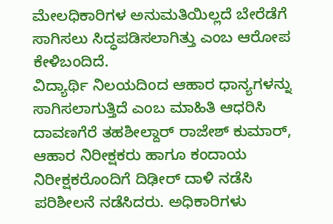ಮೇಲಧಿಕಾರಿಗಳ ಅನುಮತಿಯಿಲ್ಲದೆ ಬೇರೆಡೆಗೆ ಸಾಗಿಸಲು ಸಿದ್ಧಪಡಿಸಲಾಗಿತ್ತು ಎಂಬ ಆರೋಪ ಕೇಳಿಬಂದಿದೆ.
ವಿದ್ಯಾರ್ಥಿ ನಿಲಯದಿಂದ ಆಹಾರ ಧಾನ್ಯಗಳನ್ನು ಸಾಗಿಸಲಾಗುತ್ತಿದೆ ಎಂಬ ಮಾಹಿತಿ ಆಧರಿಸಿ ದಾವಣಗೆರೆ ತಹಶೀಲ್ದಾರ್ ರಾಜೇಶ್ ಕುಮಾರ್, ಆಹಾರ ನಿರೀಕ್ಷಕರು ಹಾಗೂ ಕಂದಾಯ ನಿರೀಕ್ಷಕರೊಂದಿಗೆ ದಿಢೀರ್ ದಾಳಿ ನಡೆಸಿ ಪರಿಶೀಲನೆ ನಡೆಸಿದರು. ಅಧಿಕಾರಿಗಳು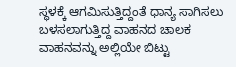ಸ್ಥಳಕ್ಕೆ ಆಗಮಿಸುತ್ತಿದ್ದಂತೆ ಧಾನ್ಯ ಸಾಗಿಸಲು ಬಳಸಲಾಗುತ್ತಿದ್ದ ವಾಹನದ ಚಾಲಕ ವಾಹನವನ್ನು ಅಲ್ಲಿಯೇ ಬಿಟ್ಟು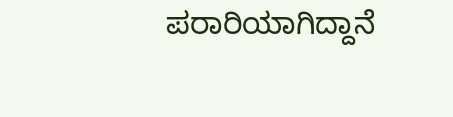ಪರಾರಿಯಾಗಿದ್ದಾನೆ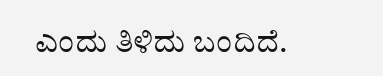ಎಂದು ತಿಳಿದು ಬಂದಿದೆ.